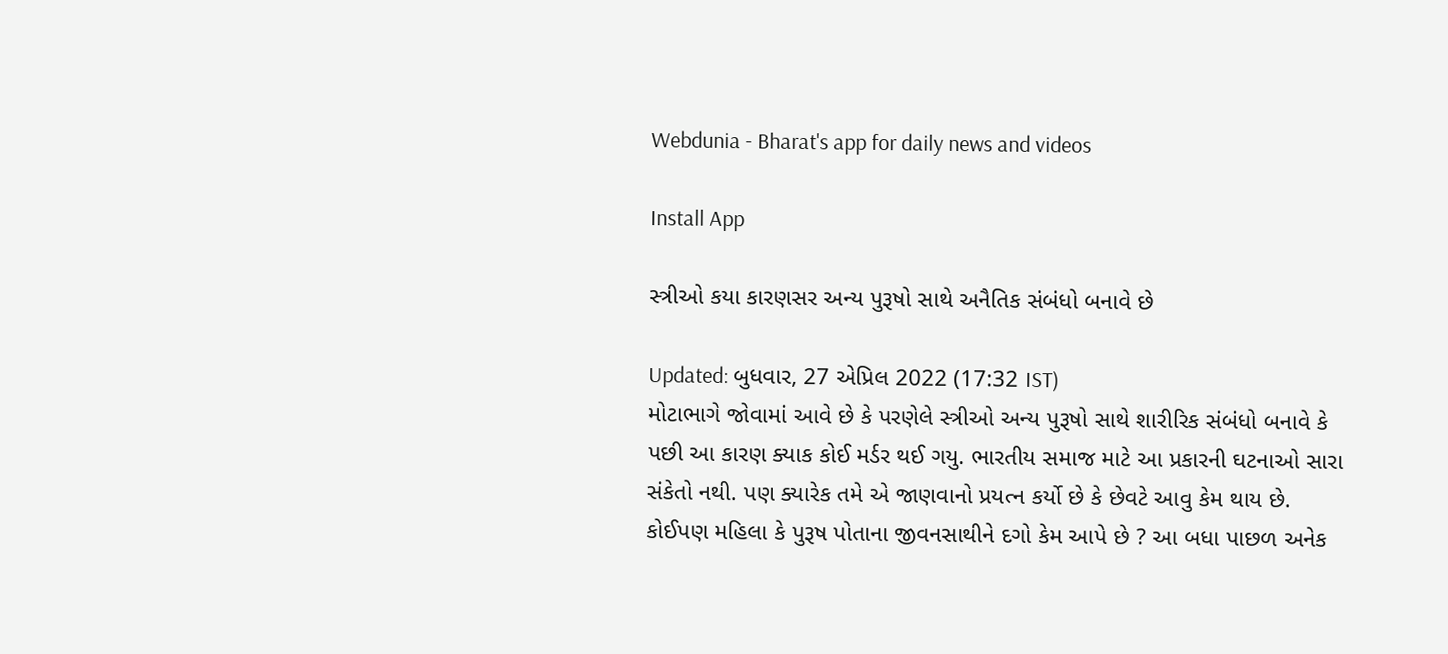Webdunia - Bharat's app for daily news and videos

Install App

સ્ત્રીઓ કયા કારણસર અન્ય પુરૂષો સાથે અનૈતિક સંબંધો બનાવે છે

Updated: બુધવાર, 27 એપ્રિલ 2022 (17:32 IST)
મોટાભાગે જોવામાં આવે છે કે પરણેલે સ્ત્રીઓ અન્ય પુરૂષો સાથે શારીરિક સંબંધો બનાવે કે પછી આ કારણ ક્યાક કોઈ મર્ડર થઈ ગયુ. ભારતીય સમાજ માટે આ પ્રકારની ઘટનાઓ સારા સંકેતો નથી. પણ ક્યારેક તમે એ જાણવાનો પ્રયત્ન કર્યો છે કે છેવટે આવુ કેમ થાય છે. કોઈપણ મહિલા કે પુરૂષ પોતાના જીવનસાથીને દગો કેમ આપે છે ? આ બધા પાછળ અનેક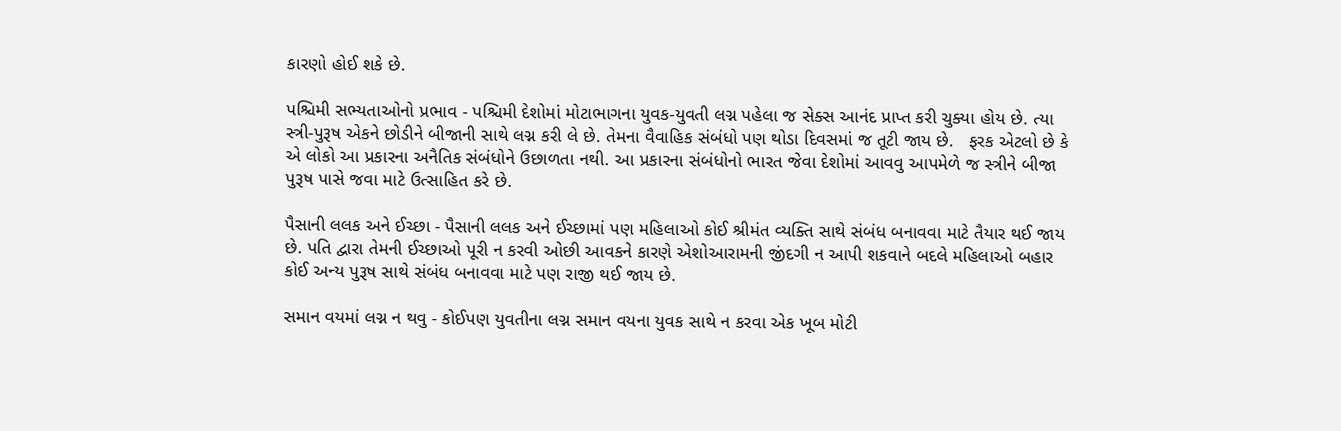કારણો હોઈ શકે છે.

પશ્ચિમી સભ્યતાઓનો પ્રભાવ - પશ્ચિમી દેશોમાં મોટાભાગના યુવક-યુવતી લગ્ન પહેલા જ સેક્સ આનંદ પ્રાપ્ત કરી ચુક્યા હોય છે. ત્યા સ્ત્રી-પુરૂષ એકને છોડીને બીજાની સાથે લગ્ન કરી લે છે. તેમના વૈવાહિક સંબંધો પણ થોડા દિવસમાં જ તૂટી જાય છે.   ફરક એટલો છે કે એ લોકો આ પ્રકારના અનૈતિક સંબંધોને ઉછાળતા નથી. આ પ્રકારના સંબંધોનો ભારત જેવા દેશોમાં આવવુ આપમેળે જ સ્ત્રીને બીજા પુરૂષ પાસે જવા માટે ઉત્સાહિત કરે છે.

પૈસાની લલક અને ઈચ્છા - પૈસાની લલક અને ઈચ્છામાં પણ મહિલાઓ કોઈ શ્રીમંત વ્યક્તિ સાથે સંબંધ બનાવવા માટે તૈયાર થઈ જાય છે. પતિ દ્વારા તેમની ઈચ્છાઓ પૂરી ન કરવી ઓછી આવકને કારણે એશોઆરામની જીંદગી ન આપી શકવાને બદલે મહિલાઓ બહાર કોઈ અન્ય પુરૂષ સાથે સંબંધ બનાવવા માટે પણ રાજી થઈ જાય છે.

સમાન વયમાં લગ્ન ન થવુ - કોઈપણ યુવતીના લગ્ન સમાન વયના યુવક સાથે ન કરવા એક ખૂબ મોટી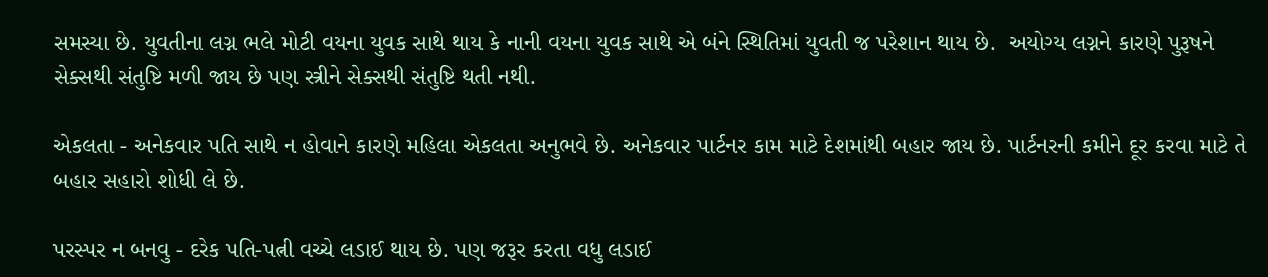સમસ્યા છે. યુવતીના લગ્ન ભલે મોટી વયના યુવક સાથે થાય કે નાની વયના યુવક સાથે એ બંને સ્થિતિમાં યુવતી જ પરેશાન થાય છે.  અયોગ્ય લગ્નને કારણે પુરૂષને સેક્સથી સંતુષ્ટિ મળી જાય છે પણ સ્ત્રીને સેક્સથી સંતુષ્ટિ થતી નથી.

એકલતા - અનેકવાર પતિ સાથે ન હોવાને કારણે મહિલા એકલતા અનુભવે છે. અનેકવાર પાર્ટનર કામ માટે દેશમાંથી બહાર જાય છે. પાર્ટનરની કમીને દૂર કરવા માટે તે બહાર સહારો શોધી લે છે.

પરસ્પર ન બનવુ - દરેક પતિ-પત્ની વચ્ચે લડાઈ થાય છે. પણ જરૂર કરતા વધુ લડાઈ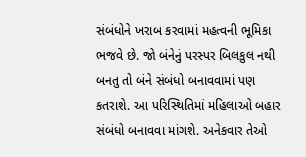સંબંધોને ખરાબ કરવામાં મહત્વની ભૂમિકા ભજવે છે. જો બંનેનું પરસ્પર બિલકુલ નથી બનતુ તો બંને સંબંધો બનાવવામાં પણ કતરાશે. આ પરિસ્થિતિમાં મહિલાઓ બહાર સંબંધો બનાવવા માંગશે. અનેકવાર તેઓ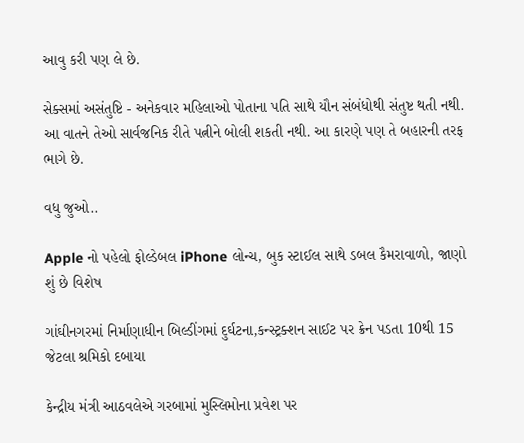આવુ કરી પણ લે છે.

સેક્સમાં અસંતુષ્ટિ - અનેકવાર મહિલાઓ પોતાના પતિ સાથે યૌન સંબંધોથી સંતુષ્ટ થતી નથી. આ વાતને તેઓ સાર્વજનિક રીતે પત્નીને બોલી શકતી નથી. આ કારણે પણ તે બહારની તરફ ભાગે છે.

વધુ જુઓ..

Apple નો પહેલો ફોલ્ડેબલ iPhone લોન્ચ, બુક સ્ટાઈલ સાથે ડબલ કૈમરાવાળો, જાણો શું છે વિશેષ

ગાંઘીનગરમાં નિર્માણાધીન બિલ્ડીંગમાં દુર્ઘટના,કન્સ્ટ્રક્શન સાઈટ પર ક્રેન પડતા 10થી 15 જેટલા શ્રમિકો દબાયા

કેન્દ્રીય મંત્રી આઠવલેએ ગરબામાં મુસ્લિમોના પ્રવેશ પર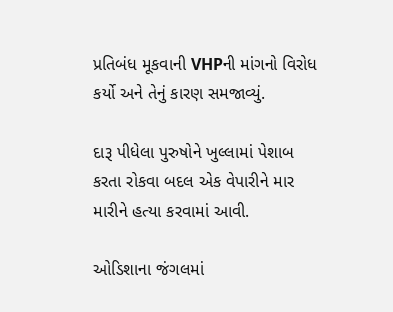પ્રતિબંધ મૂકવાની VHPની માંગનો વિરોધ કર્યો અને તેનું કારણ સમજાવ્યું.

દારૂ પીધેલા પુરુષોને ખુલ્લામાં પેશાબ કરતા રોકવા બદલ એક વેપારીને માર મારીને હત્યા કરવામાં આવી.

ઓડિશાના જંગલમાં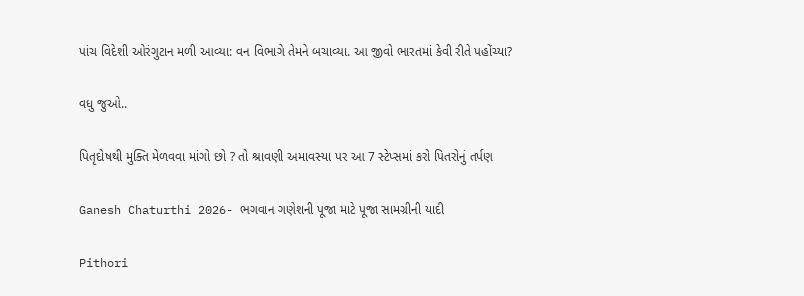પાંચ વિદેશી ઓરંગુટાન મળી આવ્યા: વન વિભાગે તેમને બચાવ્યા. આ જીવો ભારતમાં કેવી રીતે પહોંચ્યા?

વધુ જુઓ..

પિતૃદોષથી મુક્તિ મેળવવા માંગો છો ? તો શ્રાવણી અમાવસ્યા પર આ 7 સ્ટેપ્સમાં કરો પિતરોનું તર્પણ

Ganesh Chaturthi 2026- ભગવાન ગણેશની પૂજા માટે પૂજા સામગ્રીની યાદી

Pithori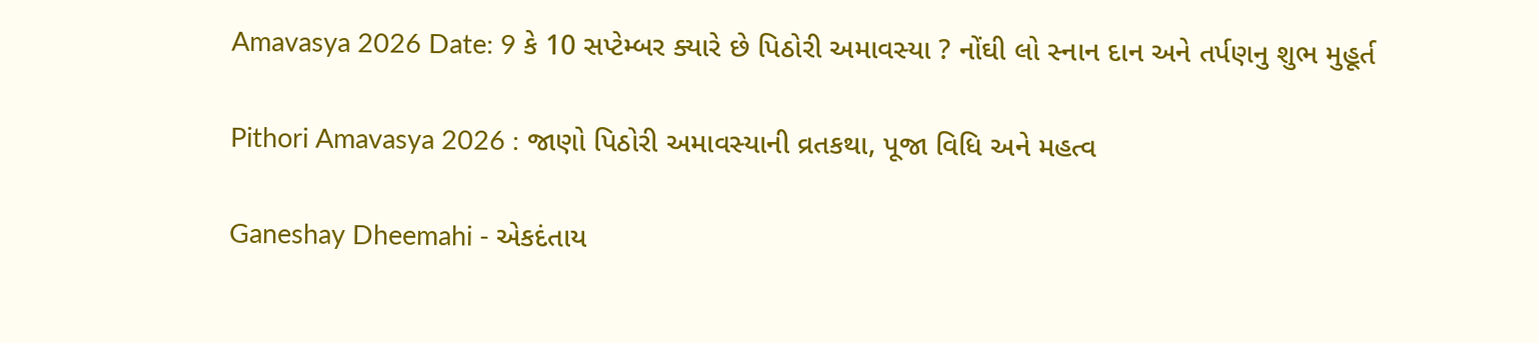Amavasya 2026 Date: 9 કે 10 સપ્ટેમ્બર ક્યારે છે પિઠોરી અમાવસ્યા ? નોંઘી લો સ્નાન દાન અને તર્પણનુ શુભ મુહૂર્ત

Pithori Amavasya 2026 : જાણો પિઠોરી અમાવસ્યાની વ્રતકથા, પૂજા વિધિ અને મહત્વ

Ganeshay Dheemahi - એકદંતાય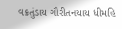વક્રતુંડાય ગૌરીતનયાય ધીમહિ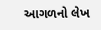આગળનો લેખ